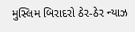મુસ્લિમ બિરાદરો ઠેર-ઠેર ન્યાઝ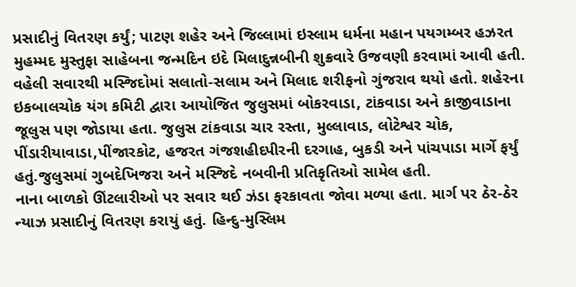પ્રસાદીનું વિતરણ કર્યું; પાટણ શહેર અને જિલ્લામાં ઇસ્લામ ધર્મના મહાન પયગમ્બર હઝરત મુહમ્મદ મુસ્તુફા સાહેબના જન્મદિન ઇદે મિલાદુન્નબીની શુક્રવારે ઉજવણી કરવામાં આવી હતી. વહેલી સવારથી મસ્જિદોમાં સલાતો-સલામ અને મિલાદ શરીફનો ગુંજરાવ થયો હતો. શહેરના ઇકબાલચોક યંગ કમિટી દ્વારા આયોજિત જુલુસમાં બોકરવાડા, ટાંકવાડા અને કાજીવાડાના જૂલુસ પણ જોડાયા હતા. જુલુસ ટાંકવાડા ચાર રસ્તા, મુલ્લાવાડ, લોટેશ્વર ચોક, પીંડારીયાવાડા,પીંજારકોટ, હજરત ગંજશહીદપીરની દરગાહ, બુકડી અને પાંચપાડા માર્ગે ફર્યું હતું.જુલુસમાં ગુબદેખિજરા અને મસ્જિદે નબવીની પ્રતિકૃતિઓ સામેલ હતી.
નાના બાળકો ઊંટલારીઓ પર સવાર થઈ ઝંડા ફરકાવતા જોવા મળ્યા હતા. માર્ગ પર ઠેર-ઠેર ન્યાઝ પ્રસાદીનું વિતરણ કરાયું હતું. હિન્દુ-મુસ્લિમ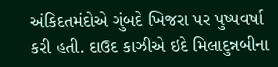અંકિદતમંદોએ ગુંબદે ખિજરા પર પુષ્પવર્ષા કરી હતી. દાઉદ કાઝીએ ઇદે મિલાદુન્નબીના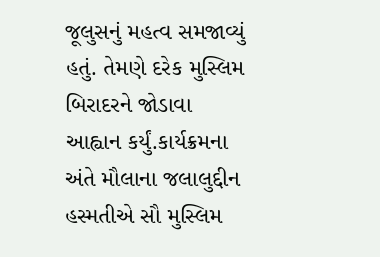જૂલુસનું મહત્વ સમજાવ્યું હતું. તેમણે દરેક મુસ્લિમ બિરાદરને જોડાવા આહ્વાન કર્યું.કાર્યક્રમના અંતે મૌલાના જલાલુદ્દીન હસ્મતીએ સૌ મુસ્લિમ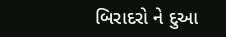બિરાદરો ને દુઆ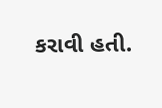કરાવી હતી.